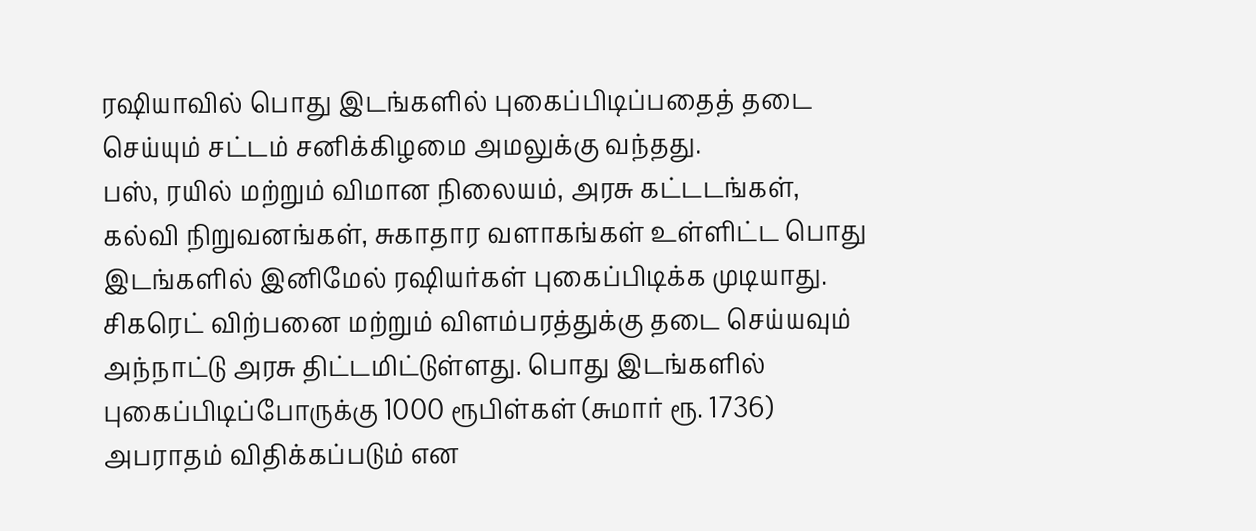ரஷியாவில் பொது இடங்களில் புகைப்பிடிப்பதைத் தடை செய்யும் சட்டம் சனிக்கிழமை அமலுக்கு வந்தது.
பஸ், ரயில் மற்றும் விமான நிலையம், அரசு கட்டடங்கள், கல்வி நிறுவனங்கள், சுகாதார வளாகங்கள் உள்ளிட்ட பொது இடங்களில் இனிமேல் ரஷியர்கள் புகைப்பிடிக்க முடியாது.
சிகரெட் விற்பனை மற்றும் விளம்பரத்துக்கு தடை செய்யவும் அந்நாட்டு அரசு திட்டமிட்டுள்ளது. பொது இடங்களில் புகைப்பிடிப்போருக்கு 1000 ரூபிள்கள் (சுமார் ரூ. 1736) அபராதம் விதிக்கப்படும் என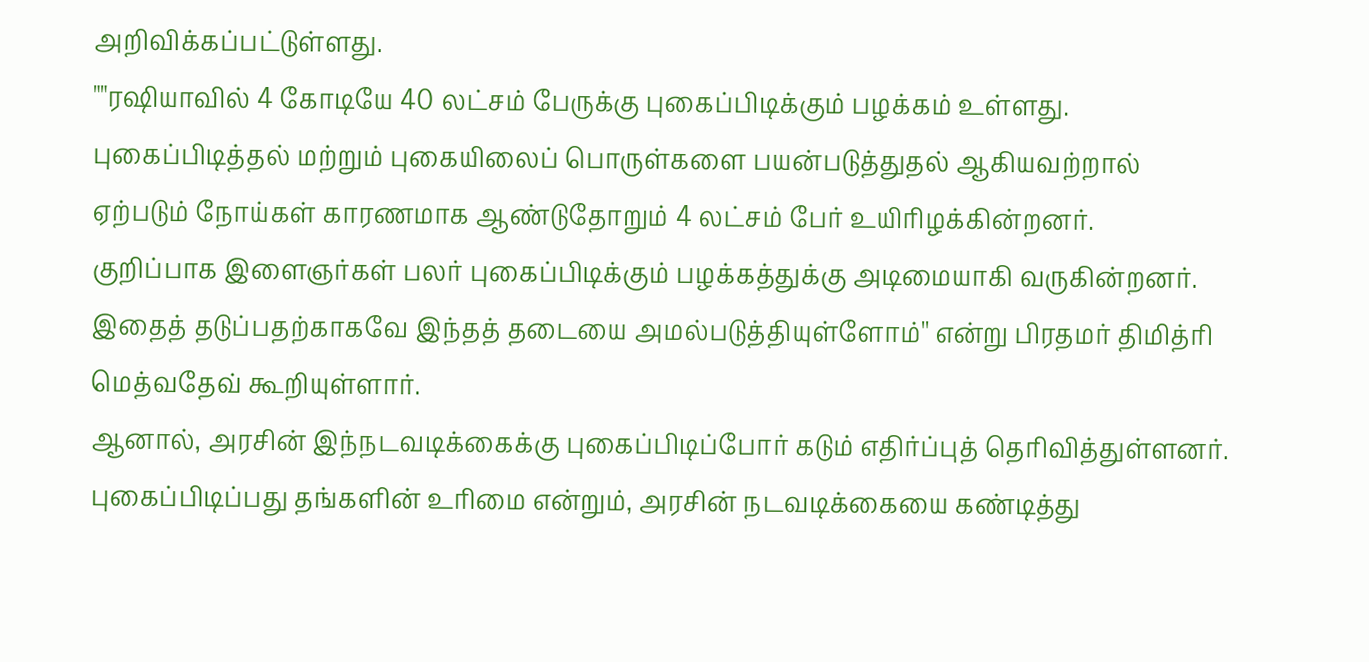அறிவிக்கப்பட்டுள்ளது.
""ரஷியாவில் 4 கோடியே 40 லட்சம் பேருக்கு புகைப்பிடிக்கும் பழக்கம் உள்ளது. புகைப்பிடித்தல் மற்றும் புகையிலைப் பொருள்களை பயன்படுத்துதல் ஆகியவற்றால் ஏற்படும் நோய்கள் காரணமாக ஆண்டுதோறும் 4 லட்சம் பேர் உயிரிழக்கின்றனர்.
குறிப்பாக இளைஞர்கள் பலர் புகைப்பிடிக்கும் பழக்கத்துக்கு அடிமையாகி வருகின்றனர். இதைத் தடுப்பதற்காகவே இந்தத் தடையை அமல்படுத்தியுள்ளோம்'' என்று பிரதமர் திமித்ரி மெத்வதேவ் கூறியுள்ளார்.
ஆனால், அரசின் இந்நடவடிக்கைக்கு புகைப்பிடிப்போர் கடும் எதிர்ப்புத் தெரிவித்துள்ளனர். புகைப்பிடிப்பது தங்களின் உரிமை என்றும், அரசின் நடவடிக்கையை கண்டித்து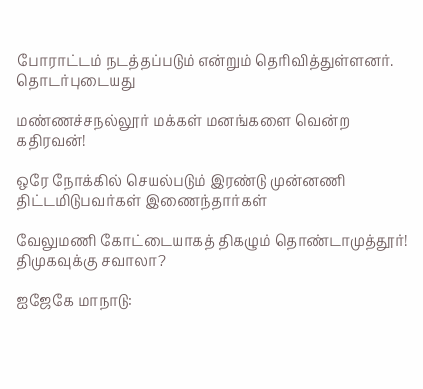போராட்டம் நடத்தப்படும் என்றும் தெரிவித்துள்ளனர்.
தொடர்புடையது

மண்ணச்சநல்லூர் மக்கள் மனங்களை வென்ற கதிரவன்!

ஒரே நோக்கில் செயல்படும் இரண்டு முன்னணி திட்டமிடுபவர்கள் இணைந்தார்கள்

வேலுமணி கோட்டையாகத் திகழும் தொண்டாமுத்தூர்! திமுகவுக்கு சவாலா?

ஐஜேகே மாநாடு: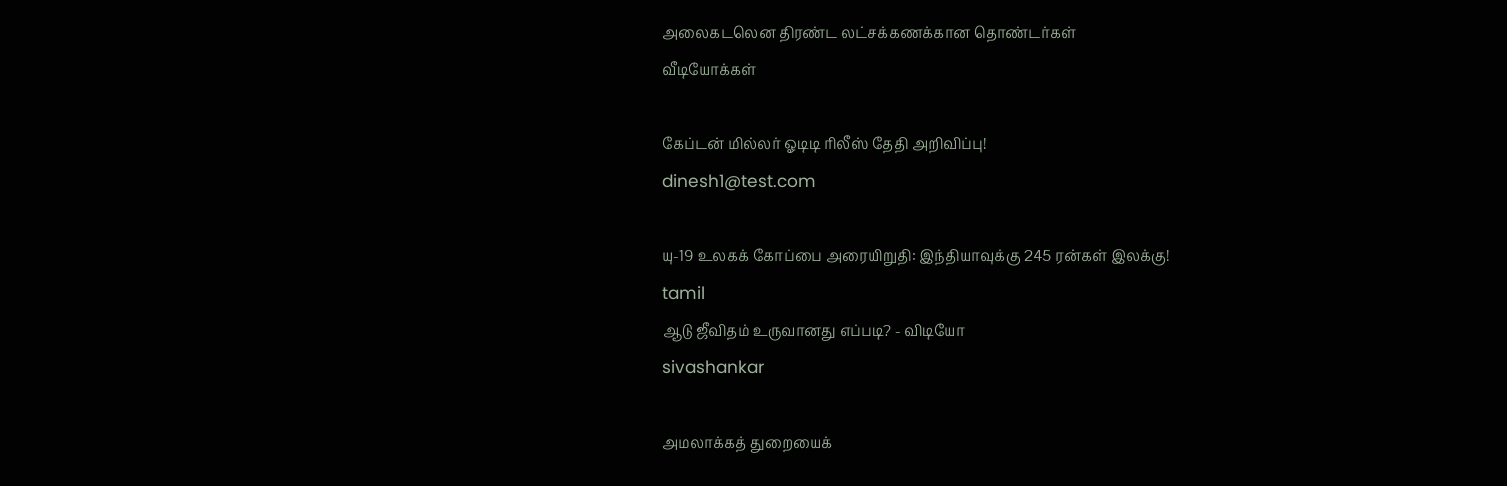அலைகடலென திரண்ட லட்சக்கணக்கான தொண்டர்கள்
வீடியோக்கள்

கேப்டன் மில்லர் ஓடிடி ரிலீஸ் தேதி அறிவிப்பு!
dinesh1@test.com

யு-19 உலகக் கோப்பை அரையிறுதி: இந்தியாவுக்கு 245 ரன்கள் இலக்கு!
tamil
ஆடு ஜீவிதம் உருவானது எப்படி? - விடியோ
sivashankar

அமலாக்கத் துறையைக்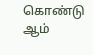கொண்டு ஆம்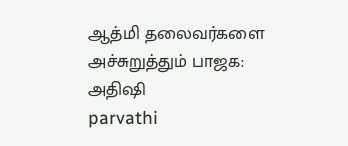ஆத்மி தலைவர்களை அச்சுறுத்தும் பாஜக: அதிஷி
parvathi